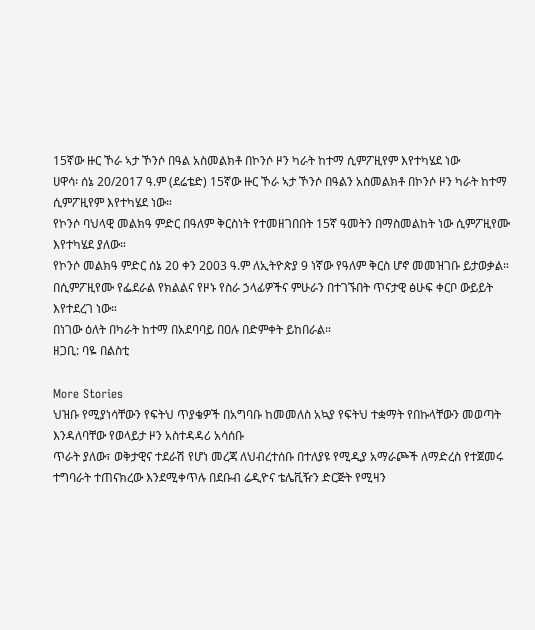15ኛው ዙር ኾራ ኣታ ኾንሶ በዓል አስመልክቶ በኮንሶ ዞን ካራት ከተማ ሲምፖዚየም እየተካሄደ ነው
ሀዋሳ፡ ሰኔ 20/2017 ዓ.ም (ደሬቴድ) 15ኛው ዙር ኾራ ኣታ ኾንሶ በዓልን አስመልክቶ በኮንሶ ዞን ካራት ከተማ ሲምፖዚየም እየተካሄደ ነው።
የኮንሶ ባህላዊ መልክዓ ምድር በዓለም ቅርስነት የተመዘገበበት 15ኛ ዓመትን በማስመልከት ነው ሲምፖዚየሙ እየተካሄደ ያለው።
የኮንሶ መልክዓ ምድር ሰኔ 20 ቀን 2003 ዓ.ም ለኢትዮጵያ 9 ነኛው የዓለም ቅርስ ሆኖ መመዝገቡ ይታወቃል።
በሲምፖዚየሙ የፌደራል የክልልና የዞኑ የስራ ኃላፊዎችና ምሁራን በተገኙበት ጥናታዊ ፅሁፍ ቀርቦ ውይይት እየተደረገ ነው።
በነገው ዕለት በካራት ከተማ በአደባባይ በዐሉ በድምቀት ይከበራል።
ዘጋቢ: ባዬ በልስቲ

More Stories
ህዝቡ የሚያነሳቸውን የፍትህ ጥያቄዎች በአግባቡ ከመመለስ አኳያ የፍትህ ተቋማት የበኩላቸውን መወጣት እንዳለባቸው የወላይታ ዞን አስተዳዳሪ አሳሰቡ
ጥራት ያለው፣ ወቅታዊና ተደራሽ የሆነ መረጃ ለህብረተሰቡ በተለያዩ የሚዲያ አማራጮች ለማድረስ የተጀመሩ ተግባራት ተጠናክረው እንደሚቀጥሉ በደቡብ ሬዲዮና ቴሌቪዥን ድርጅት የሚዛን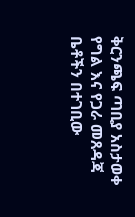ቅርንጫፍ ጣቢያ አስታወቀ
የግል እና የጋራ መጸዳጃ ቤቶችን በተገቢው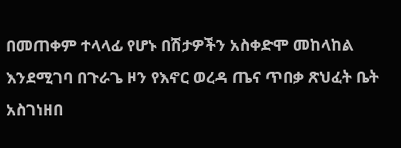በመጠቀም ተላላፊ የሆኑ በሽታዎችን አስቀድሞ መከላከል እንደሚገባ በጉራጌ ዞን የእኖር ወረዳ ጤና ጥበቃ ጽህፈት ቤት አስገነዘበ